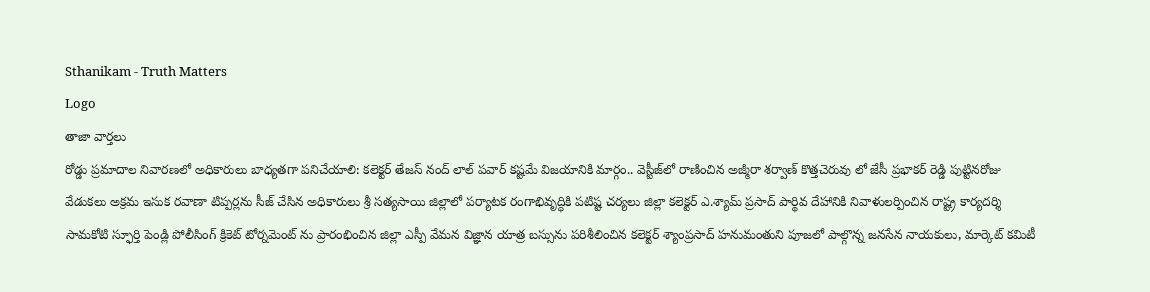Sthanikam - Truth Matters
Logo
తాజా వార్తలు
రోడ్డు ప్రమాదాల నివారణలో అధికారులు బాధ్యతగా పనిచేయాలి: కలెక్టర్ తేజస్ నంద్ లాల్ పవార్ కష్టమే విజయానికి మార్గం.. వెస్టీజ్‌లో రాణించిన అజ్మీరా శర్వాణ్ కొత్తచెరువు లో జేసీ ప్రభాకర్ రెడ్డి పుట్టినరోజు వేడుకలు అక్రమ ఇసుక రవాణా టిప్పర్లను సీజ్ చేసిన అధికారులు శ్రీ సత్యసాయి జిల్లాలో పర్యాటక రంగాభివృద్ధికి పటిష్ట చర్యలు జిల్లా కలెక్టర్ ఎ.శ్యామ్ ప్రసాద్ పార్థివ దేహానికి నివాళులర్పించిన రాష్ట్ర కార్యదర్శి సామకోటి స్ఫూర్తి పెండ్లి పోలీసింగ్ క్రికెట్ టోర్నమెంట్ ను ప్రారంభించిన జిల్లా ఎస్పీ వేమన విజ్ఞాన యాత్ర బస్సును పరిశీలించిన కలెక్టర్ శ్యాంప్రసాద్ హనుమంతుని పూజలో పాల్గొన్న జనసేన నాయకులు, మార్కెట్ కమిటీ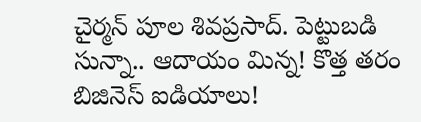చైర్మన్ పూల శివప్రసాద్. పెట్టుబడి సున్నా.. ఆదాయం మిన్న! కొత్త తరం బిజినెస్ ఐడియాలు!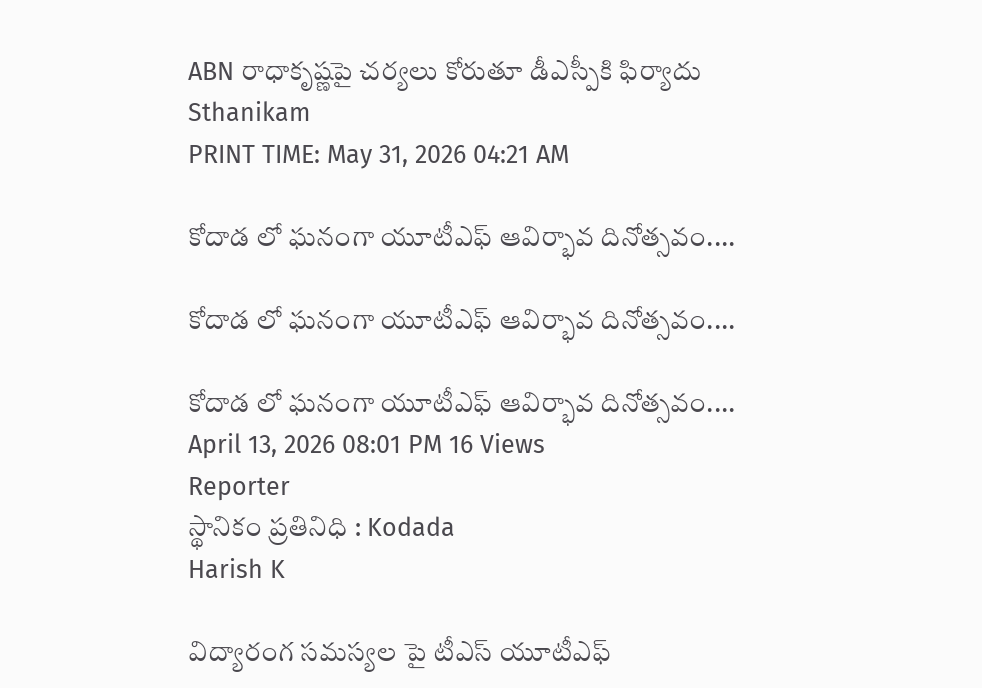ABN రాధాకృష్ణపై చర్యలు కోరుతూ డీఎస్పీకి ఫిర్యాదు
Sthanikam
PRINT TIME: May 31, 2026 04:21 AM

కోదాడ లో ఘనంగా యూటీఎఫ్ ఆవిర్భావ దినోత్సవం....

కోదాడ లో ఘనంగా యూటీఎఫ్ ఆవిర్భావ దినోత్సవం....

కోదాడ లో ఘనంగా యూటీఎఫ్ ఆవిర్భావ దినోత్సవం....
April 13, 2026 08:01 PM 16 Views
Reporter
స్థానికం ప్రతినిధి : Kodada
Harish K

విద్యారంగ సమస్యల పై టీఎస్ యూటీఎఫ్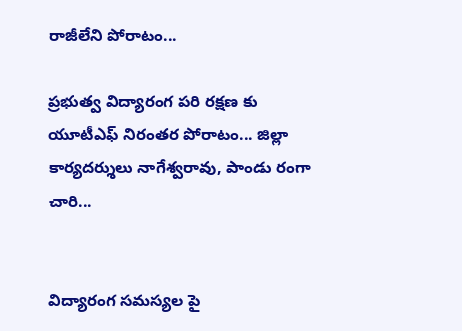రాజీలేని పోరాటం...

ప్రభుత్వ విద్యారంగ పరి రక్షణ కు యూటీఎఫ్ నిరంతర పోరాటం... జిల్లా కార్యదర్శులు నాగేశ్వరావు, పాండు రంగా చారి...


విద్యారంగ సమస్యల పై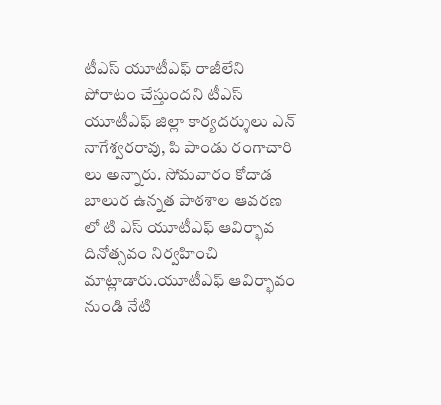టీఎస్ యూటీఎఫ్ రాజీలేని పోరాటం చేస్తుందని టీఎస్ యూటీఎఫ్ జిల్లా కార్యదర్శులు ఎన్ నాగేశ్వరరావు, పి పాండు రంగాచారి లు అన్నారు. సోమవారం కోదాడ బాలుర ఉన్నత పాఠశాల ఆవరణ లో టి ఎస్ యూటీఎఫ్ ఆవిర్భావ దినోత్సవం నిర్వహించి మాట్లాడారు.యూటీఎఫ్ ఆవిర్భావం నుండి నేటి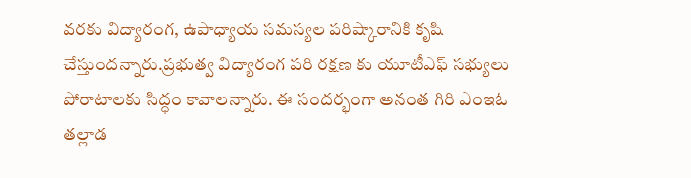వరకు విద్యారంగ, ఉపాధ్యాయ సమస్యల పరిష్కారానికి కృషి చేస్తుందన్నారు.ప్రభుత్వ విద్యారంగ పరి రక్షణ కు యూటీఎఫ్ సభ్యులు పోరాటాలకు సిద్ధం కావాలన్నారు. ఈ సందర్భంగా అనంత గిరి ఎంఇఓ తల్లాడ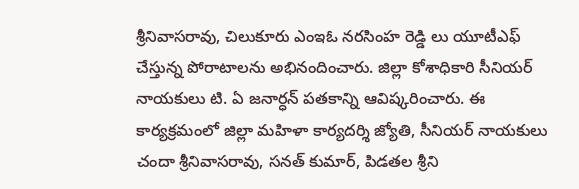శ్రీనివాసరావు, చిలుకూరు ఎంఇఓ నరసింహ రెడ్డి లు యూటీఎఫ్ చేస్తున్న పోరాటాలను అభినందించారు. జిల్లా కోశాధికారి సీనియర్ నాయకులు టి. ఏ జనార్ధన్ పతకాన్ని ఆవిష్కరించారు. ఈ కార్యక్రమంలో జిల్లా మహిళా కార్యదర్శి జ్యోతి, సీనియర్ నాయకులు చందా శ్రీనివాసరావు, సనత్ కుమార్, పిడతల శ్రీని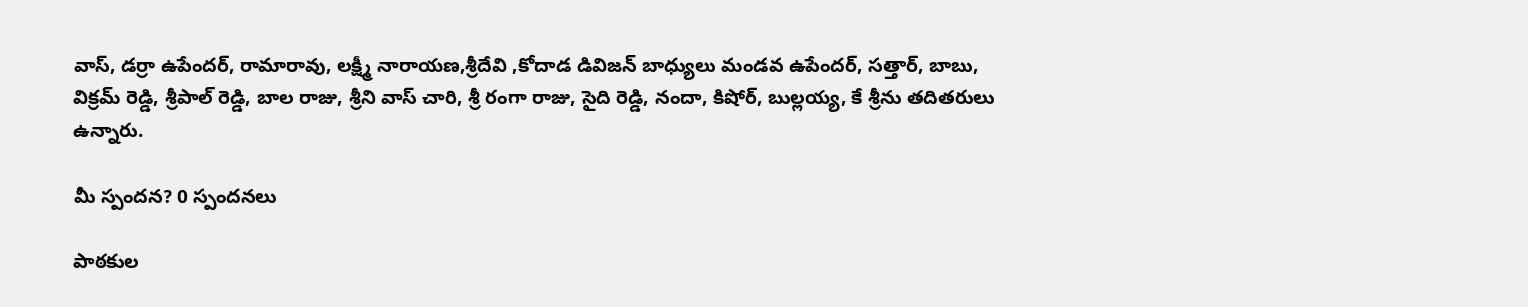వాస్, డర్రా ఉపేందర్, రామారావు, లక్ష్మీ నారాయణ,శ్రీదేవి ,కోదాడ డివిజన్ బాధ్యులు మండవ ఉపేందర్, సత్తార్, బాబు, విక్రమ్ రెడ్డి, శ్రీపాల్ రెడ్డి, బాల రాజు, శ్రీని వాస్ చారి, శ్రీ రంగా రాజు, సైది రెడ్డి, నందా, కిషోర్, బుల్లయ్య, కే శ్రీను తదితరులు ఉన్నారు.

మీ స్పందన? 0 స్పందనలు

పాఠకుల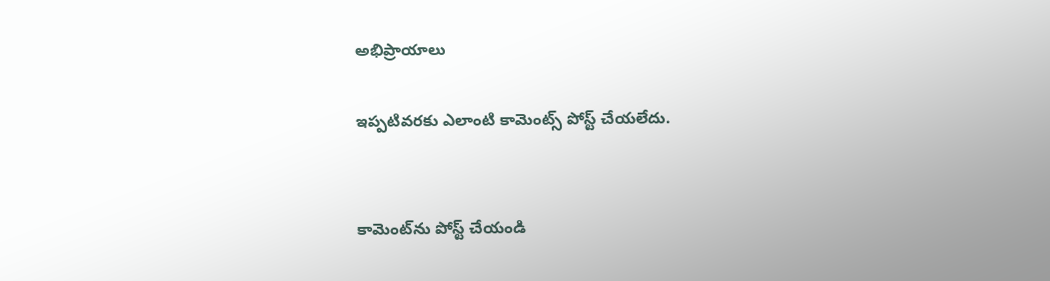అభిప్రాయాలు

ఇప్పటివరకు ఎలాంటి కామెంట్స్ పోస్ట్ చేయలేదు.


కామెంట్‌ను పోస్ట్ చేయండి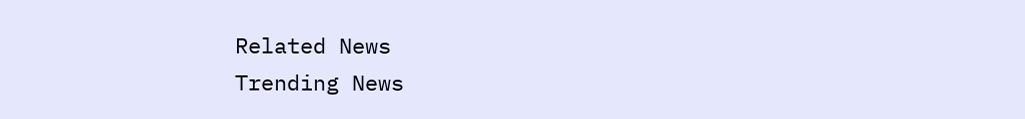Related News
Trending News